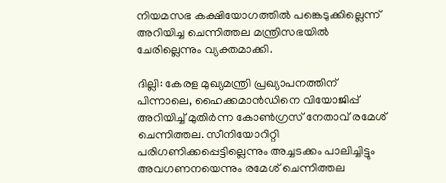നിയമസഭ കക്ഷിയോഗത്തിൽ പങ്കെടുക്കില്ലെന്ന് അറിയിച്ച ചെന്നിത്തല മന്ത്രിസഭയിൽ ചേരില്ലെന്നും വ്യക്തമാക്കി.

ദില്ലി: കേരള മുഖ്യമന്ത്രി പ്രഖ്യാപനത്തിന് പിന്നാലെ, ഹൈക്കമാൻഡിനെ വിയോജിപ്പ് അറിയിച്ച് മുതിർന്ന കോൺഗ്രസ് നേതാവ് രമേശ് ചെന്നിത്തല. സീനിയോറിറ്റി പരിഗണിക്കപ്പെട്ടില്ലെന്നും അച്ചടക്കം പാലിച്ചിട്ടും അവഗണനയെന്നും രമേശ് ചെന്നിത്തല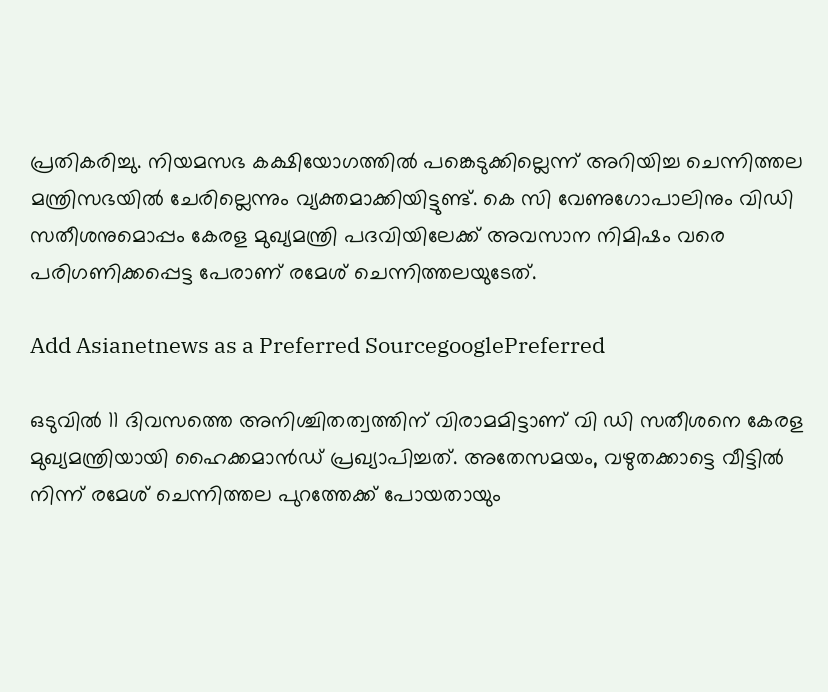പ്രതികരിച്ചു. നിയമസഭ കക്ഷിയോഗത്തിൽ പങ്കെടുക്കില്ലെന്ന് അറിയിച്ച ചെന്നിത്തല മന്ത്രിസഭയിൽ ചേരില്ലെന്നും വ്യക്തമാക്കിയിട്ടുണ്ട്. കെ സി വേണുഗോപാലിനും വിഡി സതീശനുമൊപ്പം കേരള മുഖ്യമന്ത്രി പദവിയിലേക്ക് അവസാന നിമിഷം വരെ പരിഗണിക്കപ്പെട്ട പേരാണ് രമേശ് ചെന്നിത്തലയുടേത്.

Add Asianetnews as a Preferred SourcegooglePreferred

ഒടുവിൽ 11 ദിവസത്തെ അനിശ്ചിതത്വത്തിന് വിരാമമിട്ടാണ് വി ഡി സതീശനെ കേരള മുഖ്യമന്ത്രിയായി ഹൈക്കമാൻഡ് പ്രഖ്യാപിച്ചത്. അതേസമയം, വഴുതക്കാട്ടെ വീട്ടിൽ നിന്ന് രമേശ് ചെന്നിത്തല പുറത്തേക്ക് പോയതായും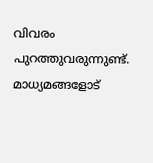വിവരം പുറത്തുവരുന്നുണ്ട്. മാധ്യമങ്ങളോട്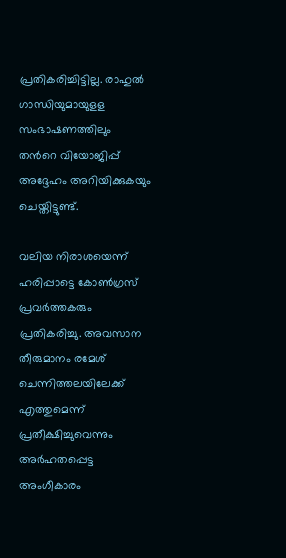പ്രതികരിച്ചിട്ടില്ല. രാഹുൽ ഗാന്ധിയുമായുളള സംഭാഷണത്തിലും തന്‍റെ വിയോജിപ്പ് അദ്ദേഹം അറിയിക്കുകയും ചെയ്തിട്ടുണ്ട്.

വലിയ നിരാശയെന്ന് ഹരിപ്പാട്ടെ കോൺഗ്രസ്‌ പ്രവർത്തകരും പ്രതികരിച്ചു. അവസാന തീരുമാനം രമേശ് ചെന്നിത്തലയിലേക്ക് എത്തുമെന്ന് പ്രതീക്ഷിച്ചുവെന്നും അർഹതപ്പെട്ട അംഗീകാരം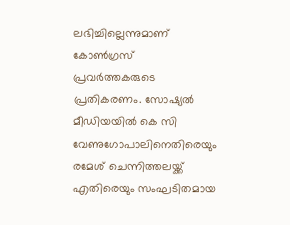ലഭിച്ചില്ലെന്നുമാണ് കോണ്‍ഗ്രസ് പ്രവര്‍ത്തകരുടെ പ്രതികരണം. സോഷ്യൽ മീഡിയയിൽ കെ സി വേണുഗോപാലിനെതിരെയും രമേശ്‌ ചെന്നിത്തലയ്ക്ക് എതിരെയും സംഘടിതമായ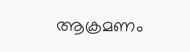ആക്രമണം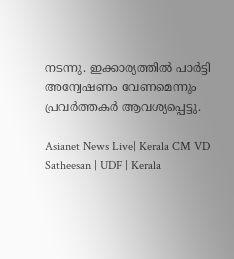നടന്നു. ഇക്കാര്യത്തിൽ പാർട്ടി അന്വേഷണം വേണമെന്നും പ്രവർത്തകർ ആവശ്യപ്പെട്ടു.

Asianet News Live| Kerala CM VD Satheesan | UDF | Kerala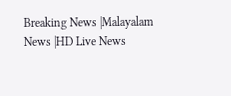Breaking News |Malayalam News |HD Live News